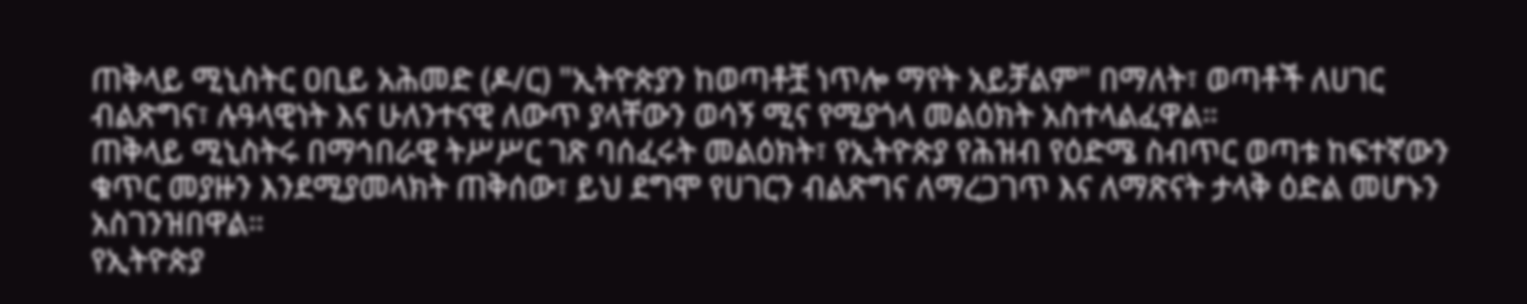ጠቅላይ ሚኒስትር ዐቢይ አሕመድ (ዶ/ር) "ኢትዮጵያን ከወጣቶቿ ነጥሎ ማየት አይቻልም" በማለት፣ ወጣቶች ለሀገር ብልጽግና፣ ሉዓላዊነት እና ሁለንተናዊ ለውጥ ያላቸውን ወሳኝ ሚና የሚያጎላ መልዕክት አስተላልፈዋል።
ጠቅላይ ሚኒስትሩ በማኅበራዊ ትሥሥር ገጽ ባሰፈሩት መልዕክት፣ የኢትዮጵያ የሕዝብ የዕድሜ ስብጥር ወጣቱ ከፍተኛውን ቁጥር መያዙን እንደሚያመላክት ጠቅሰው፣ ይህ ደግሞ የሀገርን ብልጽግና ለማረጋገጥ እና ለማጽናት ታላቅ ዕድል መሆኑን አስገንዝበዋል።
የኢትዮጵያ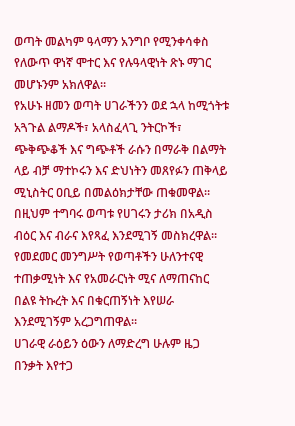ወጣት መልካም ዓላማን አንግቦ የሚንቀሳቀስ የለውጥ ዋነኛ ሞተር እና የሉዓላዊነት ጽኑ ማገር መሆኑንም አክለዋል።
የአሁኑ ዘመን ወጣት ሀገራችንን ወደ ኋላ ከሚጎትቱ አጓጉል ልማዶች፣ አላስፈላጊ ንትርኮች፣ ጭቅጭቆች እና ግጭቶች ራሱን በማራቅ በልማት ላይ ብቻ ማተኮሩን እና ድህነትን መጸየፉን ጠቅላይ ሚኒስትር ዐቢይ በመልዕክታቸው ጠቁመዋል።
በዚህም ተግባሩ ወጣቱ የሀገሩን ታሪክ በአዲስ ብዕር እና ብራና እየጻፈ እንደሚገኝ መስክረዋል።
የመደመር መንግሥት የወጣቶችን ሁለንተናዊ ተጠቃሚነት እና የአመራርነት ሚና ለማጠናከር በልዩ ትኩረት እና በቁርጠኝነት እየሠራ እንደሚገኝም አረጋግጠዋል።
ሀገራዊ ራዕይን ዕውን ለማድረግ ሁሉም ዜጋ በንቃት እየተጋ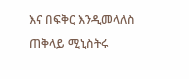እና በፍቅር እንዲመላለስ ጠቅላይ ሚኒስትሩ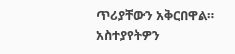ጥሪያቸውን አቅርበዋል።
አስተያየትዎን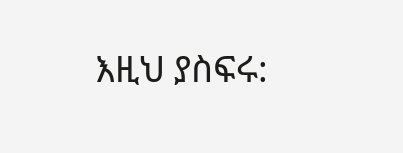እዚህ ያስፍሩ: